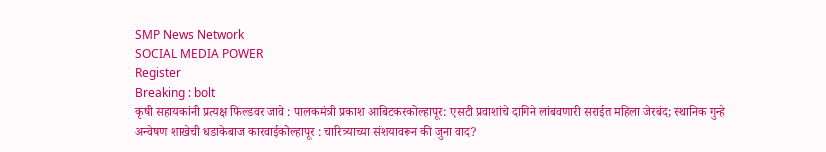SMP News Network
SOCIAL MEDIA POWER
Register
Breaking : bolt
कृषी सहायकांनी प्रत्यक्ष फिल्डवर जावे : पालकमंत्री प्रकाश आबिटकरकोल्हापूर: एसटी प्रवाशांचे दागिने लांबवणारी सराईत महिला जेरबंद; स्थानिक गुन्हे अन्वेषण शाखेची धडाकेबाज कारवाईकोल्हापूर : चारित्र्याच्या संशयावरून की जुना वाद?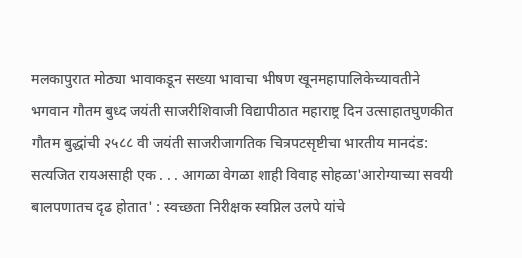मलकापुरात मोठ्या भावाकडून सख्या भावाचा भीषण खूनमहापालिकेच्यावतीने भगवान गौतम बुध्द जयंती साजरीशिवाजी विद्यापीठात महाराष्ट्र दिन उत्साहातघुणकीत गौतम बुद्धांची २५८८ वी जयंती साजरीजागतिक चित्रपटसृष्टीचा भारतीय मानदंड: सत्यजित रायअसाही एक . . . आगळा वेगळा शाही विवाह सोहळा'आरोग्याच्या सवयी बालपणातच दृढ होतात' : स्वच्छता निरीक्षक स्वप्निल उलपे यांचे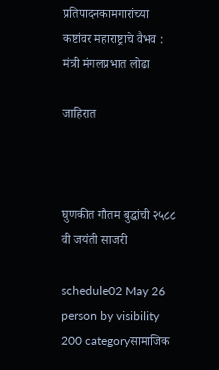प्रतिपादनकामगारांच्या कष्टांवर महाराष्ट्राचे वैभव : मंत्री मंगलप्रभात लोढा

जाहिरात



घुणकीत गौतम बुद्धांची २५८८ वी जयंती साजरी

schedule02 May 26 person by visibility 200 categoryसामाजिक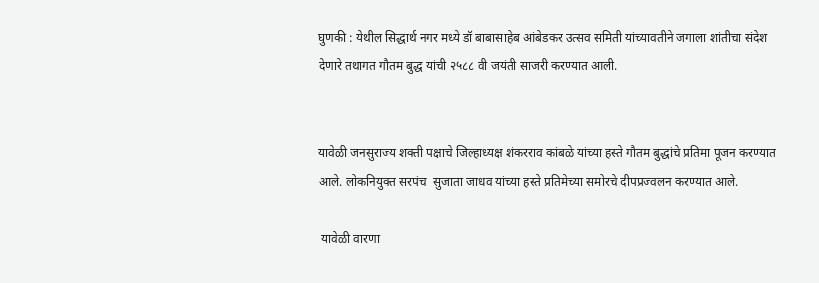घुणकी : येथील सिद्धार्थ नगर मध्ये डॉ बाबासाहेब आंबेडकर उत्सव समिती यांच्यावतीने जगाला शांतीचा संदेश देणारे तथागत गौतम बुद्ध यांची २५८८ वी जयंती साजरी करण्यात आली.


यावेळी जनसुराज्य शक्ती पक्षाचे जिल्हाध्यक्ष शंकरराव कांबळे यांच्या हस्ते गौतम बुद्धांचे प्रतिमा पूजन करण्यात आले. लोकनियुक्त सरपंच  सुजाता जाधव यांच्या हस्ते प्रतिमेच्या समोरचे दीपप्रज्वलन करण्यात आले.

 यावेळी वारणा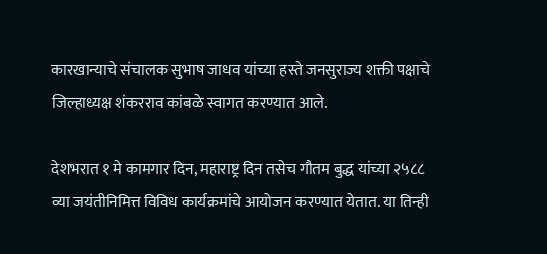कारखान्याचे संचालक सुभाष जाधव यांच्या हस्ते जनसुराज्य शक्ती पक्षाचे जिल्हाध्यक्ष शंकरराव कांबळे स्वागत करण्यात आले.

देशभरात १ मे कामगार दिन, महाराष्ट्र दिन तसेच गौतम बुद्ध यांच्या २५८८ व्या जयंतीनिमित्त विविध कार्यक्रमांचे आयोजन करण्यात येतात. या तिन्ही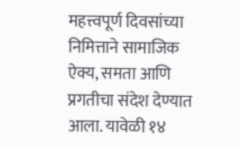महत्त्वपूर्ण दिवसांच्या निमित्ताने सामाजिक ऐक्य, समता आणि प्रगतीचा संदेश देण्यात आला. यावेळी १४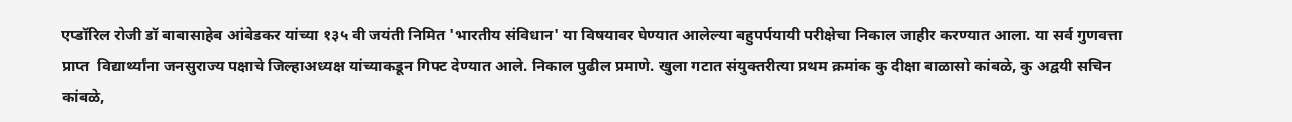एप्डॉरिल रोजी डॉ बाबासाहेब आंबेडकर यांच्या १३५ वी जयंती निमित 'भारतीय संविधान' या विषयावर घेण्यात आलेल्या बहुपर्पयायी परीक्षेचा निकाल जाहीर करण्यात आला. या सर्व गुणवत्ता प्राप्त  विद्यार्थ्यांना जनसुराज्य पक्षाचे जिल्हाअध्यक्ष यांच्याकडून गिफ्ट देण्यात आले. निकाल पुढील प्रमाणे. खुला गटात संयुक्तरीत्या प्रथम क्रमांक कु दीक्षा बाळासो कांबळे, कु अद्वयी सचिन कांबळे,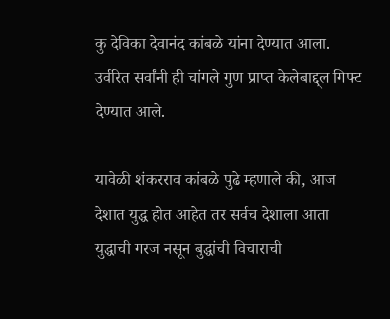कु देविका देवानंद कांबळे यांना देण्यात आला. उर्वरित सर्वांनी ही चांगले गुण प्राप्त केलेबाद्द्ल गिफ्ट देण्यात आले.

यावेळी शंकरराव कांबळे पुढे म्हणाले की, आज देशात युद्ध होत आहेत तर सर्वच देशाला आता युद्धाची गरज नसून बुद्धांची विचाराची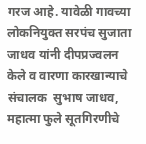गरज आहे. यावेळी गावच्या लोकनियुक्त सरपंच सुजाता जाधव यांनी दीपप्रज्वलन केले व वारणा कारखान्याचे संचालक  सुभाष जाधव, महात्मा फुले सूतगिरणीचे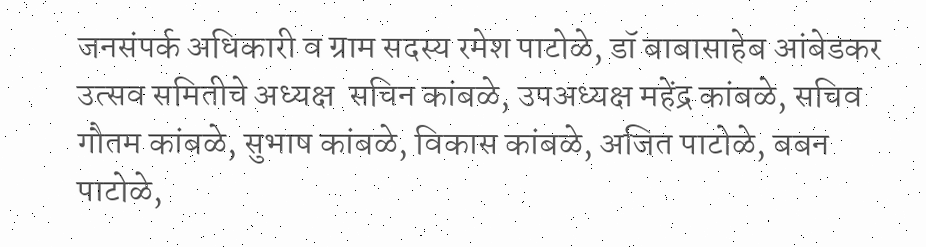जनसंपर्क अधिकारी व ग्राम सदस्य रमेश पाटोळे, डॉ बाबासाहेब आंबेडकर उत्सव समितीचे अध्यक्ष  सचिन कांबळे, उपअध्यक्ष महेंद्र कांबळे, सचिव गौतम कांबळे, सुभाष कांबळे, विकास कांबळे, अजित पाटोळे, बबन पाटोळे,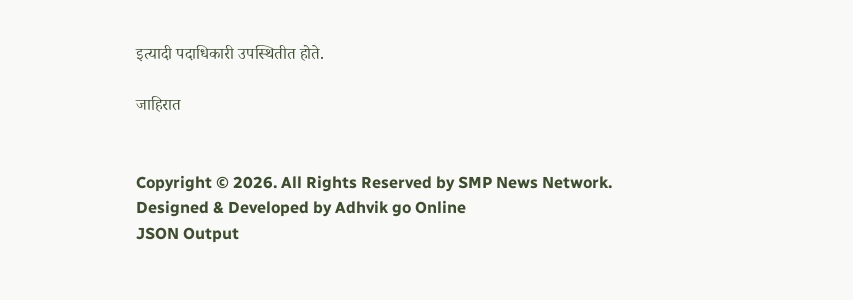इत्यादी पदाधिकारी उपस्थितीत होते.

जाहिरात


Copyright © 2026. All Rights Reserved by SMP News Network.
Designed & Developed by Adhvik go Online
JSON Output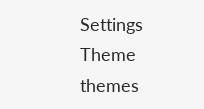Settings
Theme
themes